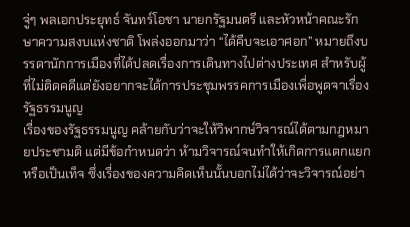จู่ๆ พลเอกประยุทธ์ จันทร์โอชา นายกรัฐมนตรี และหัวหน้าคณะรักษาความสงบแห่งชาติ โพล่งออกมาว่า “ได้คืบจะเอาศอก” หมายถึงบรรดานักการเมืองที่ได้ปลดเรื่องการเดินทางไปต่างประเทศ สำหรับผู้ที่ไม่ติดคดีแต่ยังอยากจะได้การประชุมพรรคการเมืองเพื่อพูดจาเรื่องรัฐธรรมนูญ
เรื่องของรัฐธรรมนูญ คล้ายกับว่าจะให้วิพากษ์วิจารณ์ได้ตามกฎหมายประชามติ แต่มีข้อกำหนดว่า ห้ามวิจารณ์จนทำให้เกิดการแตกแยก หรือเป็นเท็จ ซึ่งเรื่องของความคิดเห็นนั้นบอกไม่ได้ว่าจะวิจารณ์อย่า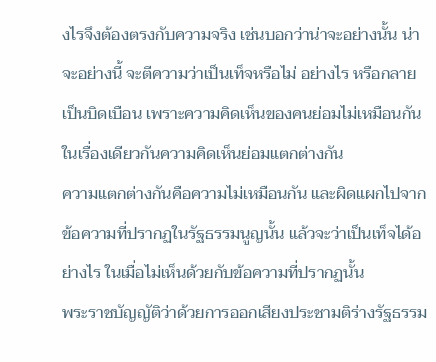งไรจึงต้องตรงกับความจริง เช่นบอกว่าน่าจะอย่างนั้น น่าจะอย่างนี้ จะตีความว่าเป็นเท็จหรือไม่ อย่างไร หรือกลายเป็นบิดเบือน เพราะความคิดเห็นของคนย่อมไม่เหมือนกัน ในเรื่องเดียวกันความคิดเห็นย่อมแตกต่างกัน
ความแตกต่างกันคือความไม่เหมือนกัน และผิดแผกไปจากข้อความที่ปรากฏในรัฐธรรมนูญนั้น แล้วจะว่าเป็นเท็จได้อย่างไร ในเมื่อไม่เห็นด้วยกับข้อความที่ปรากฏนั้น
พระราชบัญญัติว่าด้วยการออกเสียงประชามติร่างรัฐธรรม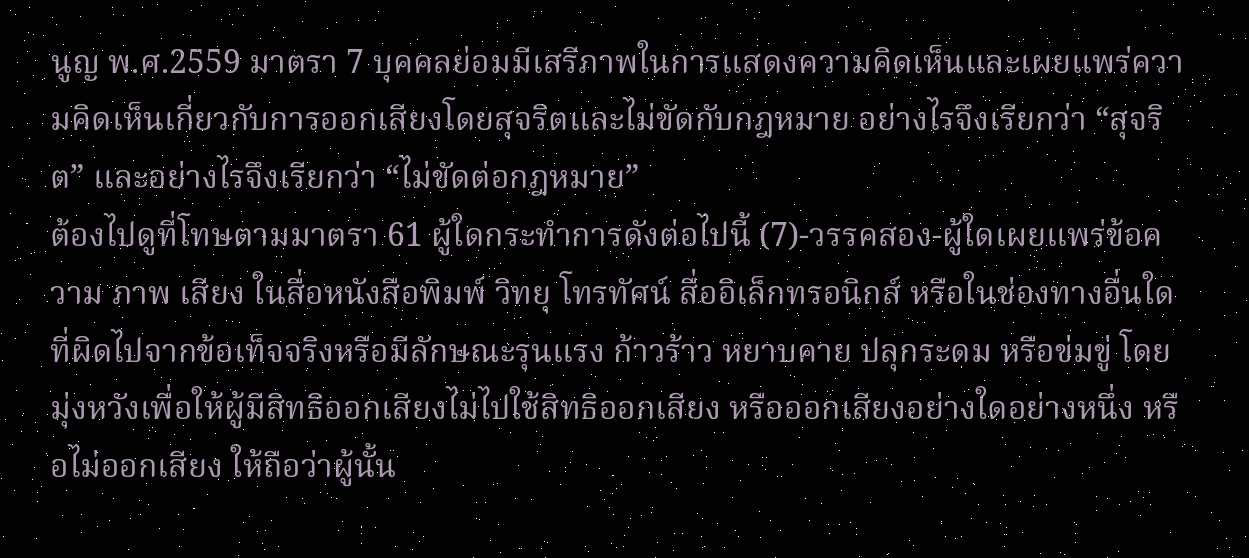นูญ พ.ศ.2559 มาตรา 7 บุคคลย่อมมีเสรีภาพในการแสดงความคิดเห็นและเผยแพร่ความคิดเห็นเกี่ยวกับการออกเสียงโดยสุจริตและไม่ขัดกับกฎหมาย อย่างไรจึงเรียกว่า “สุจริต” และอย่างไรจึงเรียกว่า “ไม่ขัดต่อกฎหมาย”
ต้องไปดูที่โทษตามมาตรา 61 ผู้ใดกระทำการดังต่อไปนี้ (7)-วรรคสอง-ผู้ใดเผยแพร่ข้อความ ภาพ เสียง ในสื่อหนังสือพิมพ์ วิทยุ โทรทัศน์ สื่ออิเล็กทรอนิกส์ หรือในช่องทางอื่นใด ที่ผิดไปจากข้อเท็จจริงหรือมีลักษณะรุนแรง ก้าวร้าว หยาบคาย ปลุกระดม หรือข่มขู่ โดยมุ่งหวังเพื่อให้ผู้มีสิทธิออกเสียงไม่ไปใช้สิทธิออกเสียง หรือออกเสียงอย่างใดอย่างหนึ่ง หรือไม่ออกเสียง ให้ถือว่าผู้นั้น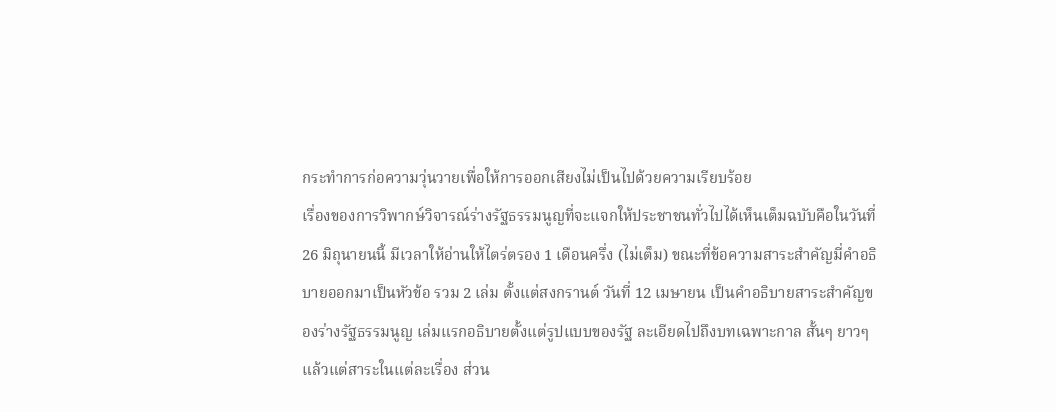กระทำการก่อความวุ่นวายเพื่อให้การออกเสียงไม่เป็นไปด้วยความเรียบร้อย
เรื่องของการวิพากษ์วิจารณ์ร่างรัฐธรรมนูญที่จะแจกให้ประชาชนทั่วไปได้เห็นเต็มฉบับคือในวันที่ 26 มิถุนายนนี้ มีเวลาให้อ่านให้ไตร่ตรอง 1 เดือนครึ่ง (ไม่เต็ม) ขณะที่ข้อความสาระสำคัญมี่คำอธิบายออกมาเป็นหัวข้อ รวม 2 เล่ม ตั้งแต่สงกรานต์ วันที่ 12 เมษายน เป็นคำอธิบายสาระสำคัญของร่างรัฐธรรมนูญ เล่มแรกอธิบายตั้งแต่รูปแบบของรัฐ ละเอียดไปถึงบทเฉพาะกาล สั้นๆ ยาวๆ แล้วแต่สาระในแต่ละเรื่อง ส่วน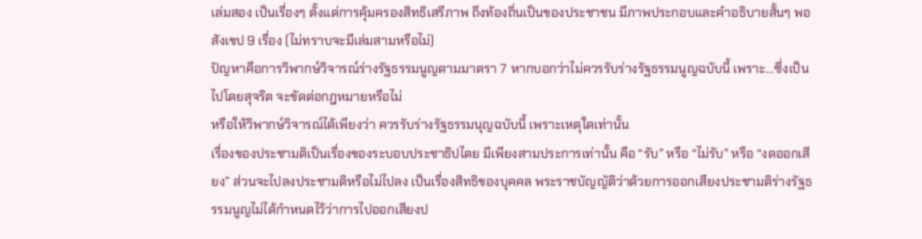เล่มสอง เป็นเรื่องๆ ตั้งแต่การคุ้มครองสิทธิเสรีภาพ ถึงท้องถิ่นเป็นของประชาชน มีภาพประกอบและคำอธิบายสั้นๆ พอสังเขป 9 เรื่อง (ไม่ทราบจะมีเล่มสามหรือไม่)
ปัญหาคือการวิพากษ์วิจารณ์ร่างรัฐธรรมนูญตามมาตรา 7 หากบอกว่าไม่ควรรับร่างรัฐธรรมนูญฉบับนี้ เพราะ…ซึ่งเป็นไปโดยสุจริต จะขัดต่อกฎหมายหรือไม่
หรือให้วิพากษ์วิจารณ์ได้เพียงว่า ควรรับร่างรัฐธรรมนุญฉบับนี้ เพราะเหตุใดเท่านั้น
เรื่องของประชามติเป็นเรื่องของระบอบประชาธิปไตย มีเพียงสามประการเท่านั้น คือ “รับ” หรือ “ไม่รับ” หรือ “งดออกเสียง” ส่วนจะไปลงประชามติหรือไม่ไปลง เป็นเรื่องสิทธิของบุคคล พระราชบัญญัติว่าด้วยการออกเสียงประชามติร่างรัฐธรรมนูญไม่ได้กำหนดไว้ว่าการไปออกเสียงป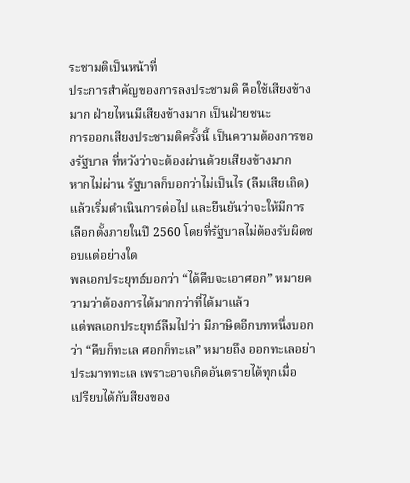ระชามติเป็นหน้าที่
ประการสำคัญของการลงประชามติ คือใช้เสียงข้างมาก ฝ่ายไหนมีเสียงข้างมาก เป็นฝ่ายชนะ
การออกเสียงประชามติครั้งนี้ เป็นความต้องการของรัฐบาล ที่หวังว่าจะต้องผ่านด้วยเสียงข้างมาก
หากไม่ผ่าน รัฐบาลก็บอกว่าไม่เป็นไร (ลืมเสียเถิด) แล้วเริ่มดำเนินการต่อไป และยืนยันว่าจะให้มีการเลือกตั้งภายในปี 2560 โดยที่รัฐบาลไม่ต้องรับผิดชอบแต่อย่างใด
พลเอกประยุทธ์บอกว่า “ได้คืบจะเอาศอก” หมายความว่าต้องการได้มากกว่าที่ได้มาแล้ว
แต่พลเอกประยุทธ์ลืมไปว่า มีภาษิตอีกบทหนึ่งบอกว่า “คืบก็ทะเล ศอกก็ทะเล” หมายถึง ออกทะเลอย่าประมาททะเล เพราะอาจเกิดอันตรายได้ทุกเมื่อ
เปรียบได้กับสียงของ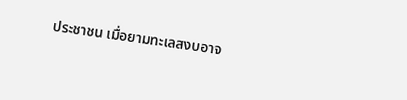ประชาชน เมื่อยามทะเลสงบอาจ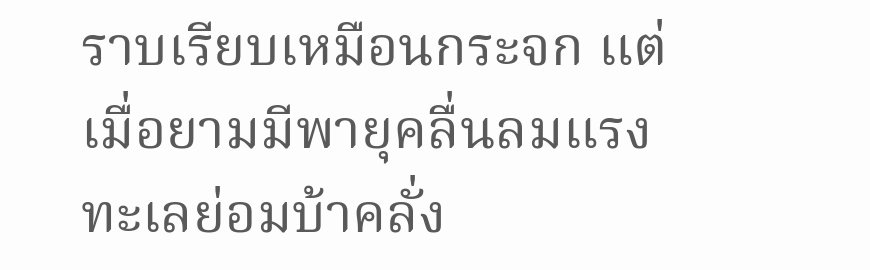ราบเรียบเหมือนกระจก แต่เมื่อยามมีพายุคลื่นลมแรง ทะเลย่อมบ้าคลั่ง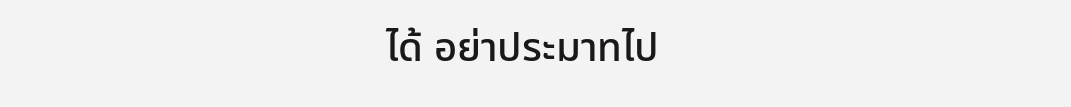ได้ อย่าประมาทไป